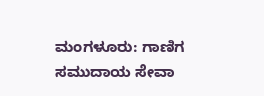ಮಂಗಳೂರು: ಗಾಣಿಗ ಸಮುದಾಯ ಸೇವಾ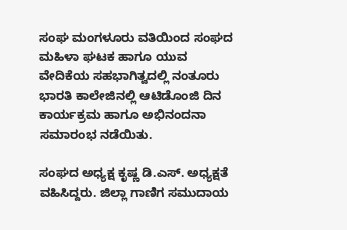ಸಂಘ ಮಂಗಳೂರು ವತಿಯಿಂದ ಸಂಘದ ಮಹಿಳಾ ಘಟಕ ಹಾಗೂ ಯುವ ವೇದಿಕೆಯ ಸಹಭಾಗಿತ್ವದಲ್ಲಿ ನಂತೂರು ಭಾರತಿ ಕಾಲೇಜಿನಲ್ಲಿ ಆಟಿಡೊಂಜಿ ದಿನ ಕಾರ್ಯಕ್ರಮ ಹಾಗೂ ಅಭಿನಂದನಾ ಸಮಾರಂಭ ನಡೆಯಿತು.

ಸಂಘದ ಅಧ್ಯಕ್ಷ ಕೃಷ್ಣ ಡಿ.ಎಸ್. ಅಧ್ಯಕ್ಷತೆ ವಹಿಸಿದ್ದರು. ಜಿಲ್ಲಾ ಗಾಣಿಗ ಸಮುದಾಯ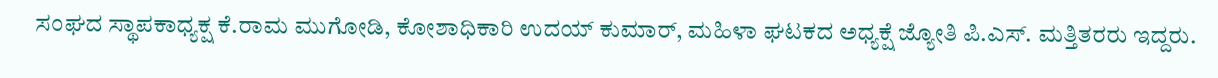ಸಂಘದ ಸ್ಥಾಪಕಾಧ್ಯಕ್ಷ ಕೆ.ರಾಮ ಮುಗೋಡಿ, ಕೋಶಾಧಿಕಾರಿ ಉದಯ್ ಕುಮಾರ್, ಮಹಿಳಾ ಘಟಕದ ಅಧ್ಯಕ್ಷೆ ಜ್ಯೋತಿ ಪಿ.ಎಸ್. ಮತ್ತಿತರರು ಇದ್ದರು.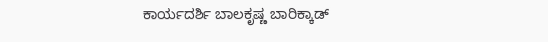ಕಾರ್ಯದರ್ಶಿ ಬಾಲಕೃಷ್ಣ ಬಾರಿಕ್ಕಾಡ್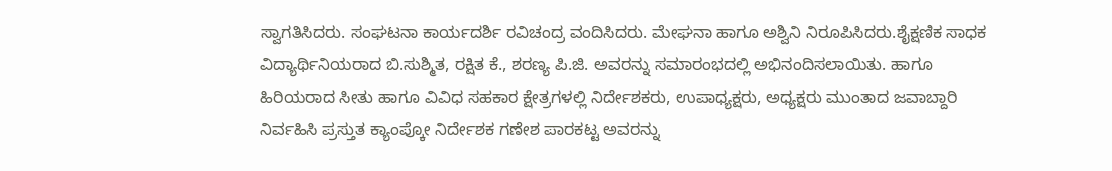ಸ್ವಾಗತಿಸಿದರು. ಸಂಘಟನಾ ಕಾರ್ಯದರ್ಶಿ ರವಿಚಂದ್ರ ವಂದಿಸಿದರು. ಮೇಘನಾ ಹಾಗೂ ಅಶ್ವಿನಿ ನಿರೂಪಿಸಿದರು.ಶೈಕ್ಷಣಿಕ ಸಾಧಕ ವಿದ್ಯಾರ್ಥಿನಿಯರಾದ ಬಿ.ಸುಶ್ಮಿತ, ರಕ್ಷಿತ ಕೆ., ಶರಣ್ಯ ಪಿ.ಜಿ. ಅವರನ್ನು ಸಮಾರಂಭದಲ್ಲಿ ಅಭಿನಂದಿಸಲಾಯಿತು. ಹಾಗೂ ಹಿರಿಯರಾದ ಸೀತು ಹಾಗೂ ವಿವಿಧ ಸಹಕಾರ ಕ್ಷೇತ್ರಗಳಲ್ಲಿ ನಿರ್ದೇಶಕರು, ಉಪಾಧ್ಯಕ್ಷರು, ಅಧ್ಯಕ್ಷರು ಮುಂತಾದ ಜವಾಬ್ದಾರಿ ನಿರ್ವಹಿಸಿ ಪ್ರಸ್ತುತ ಕ್ಯಾಂಪ್ಕೋ ನಿರ್ದೇಶಕ ಗಣೇಶ ಪಾರಕಟ್ಟ ಅವರನ್ನು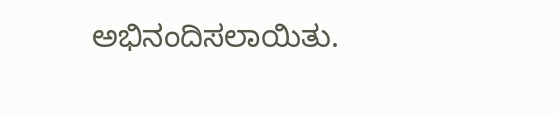ಅಭಿನಂದಿಸಲಾಯಿತು.